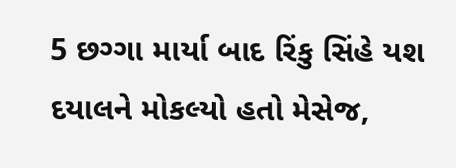5 છગ્ગા માર્યા બાદ રિંકુ સિંહે યશ દયાલને મોકલ્યો હતો મેસેજ,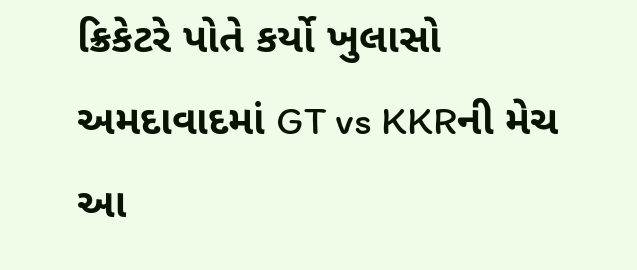ક્રિકેટરે પોતે કર્યો ખુલાસો
અમદાવાદમાં GT vs KKRની મેચ આ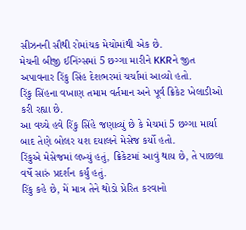સીઝનની સૌથી રોમાંચક મેચોમાંથી એક છે.
મેચની બીજી ઈનિંગ્સમાં 5 છગ્ગા મારીને KKRને જીત અપાવનાર રિંકુ સિંહ દેશભરમાં ચર્ચામાં આવ્યો હતો.
રિંકુ સિંહના વખાણ તમામ વર્તમાન અને પૂર્વ ક્રિકેટ ખેલાડીઓ કરી રહ્યા છે.
આ વચ્ચે હવે રિંકુ સિંહે જણાવ્યું છે કે મેચમાં 5 છગ્ગા માર્યા બાદ તેણે બોલર યશ દયાલને મેસેજ કર્યો હતો.
રિંકુએ મેસેજમાં લખ્યું હતું, ક્રિકેટમાં આવું થાય છે, તે પાછલા વર્ષે સારું પ્રદર્શન કર્યું હતું.
રિંકુ કહે છે, મેં માત્ર તેને થોડો પ્રેરિત કરવાનો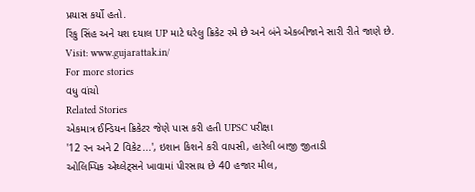પ્રયાસ કર્યો હતો.
રિંકુ સિંહ અને યશ દયાલ UP માટે ઘરેલુ ક્રિકેટ રમે છે અને બંને એકબીજાને સારી રીતે જાણે છે.
Visit: www.gujarattak.in/
For more stories
વધુ વાંચો
Related Stories
એકમાત્ર ઈન્ડિયન ક્રિકેટર જેણે પાસ કરી હતી UPSC પરીક્ષા
'12 રન અને 2 વિકેટ...', ઇશાન કિશને કરી વાપસી, હારેલી બાજી જીતાડી
ઓલિમ્પિક એથ્લેટ્સને ખાવામાં પીરસાય છે 40 હજાર મીલ,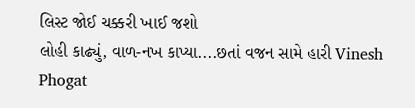લિસ્ટ જોઈ ચક્કરી ખાઈ જશો
લોહી કાઢ્યું, વાળ-નખ કાપ્યા....છતાં વજન સામે હારી Vinesh Phogat